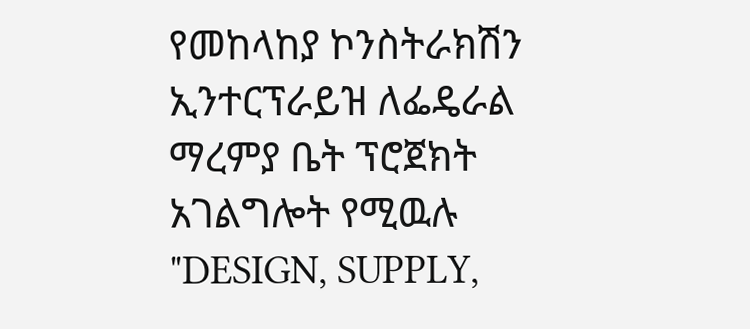የመከላከያ ኮንስትራክሽን ኢንተርፕራይዝ ለፌዴራል ማረምያ ቤት ፕሮጀክት አገልግሎት የሚዉሉ "DESIGN, SUPPLY,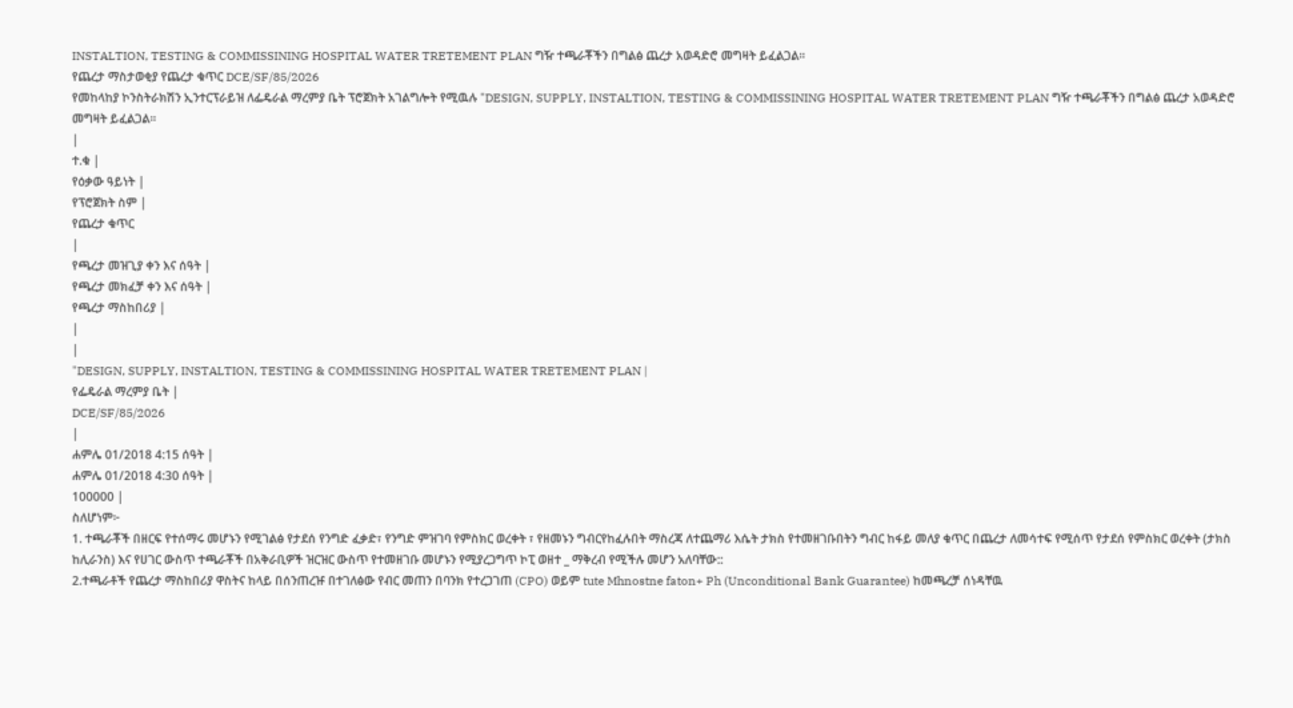INSTALTION, TESTING & COMMISSINING HOSPITAL WATER TRETEMENT PLAN ግዥ ተጫራቾችን በግልፅ ጨረታ አወዳድሮ መግዛት ይፈልጋል፡፡
የጨረታ ማስታወቂያ የጨረታ ቁጥር DCE/SF/85/2026
የመከላከያ ኮንስትራክሽን ኢንተርፕራይዝ ለፌዴራል ማረምያ ቤት ፕሮጀክት አገልግሎት የሚዉሉ "DESIGN, SUPPLY, INSTALTION, TESTING & COMMISSINING HOSPITAL WATER TRETEMENT PLAN ግዥ ተጫራቾችን በግልፅ ጨረታ አወዳድሮ መግዛት ይፈልጋል፡፡
|
ተ.ቁ |
የዕቃው ዓይነት |
የፕሮጀክት ስም |
የጨረታ ቁጥር
|
የጫረታ መዝጊያ ቀን እና ሰዓት |
የጫረታ መክፈቻ ቀን እና ሰዓት |
የጫረታ ማስከበሪያ |
|
|
"DESIGN, SUPPLY, INSTALTION, TESTING & COMMISSINING HOSPITAL WATER TRETEMENT PLAN |
የፌዴራል ማረምያ ቤት |
DCE/SF/85/2026
|
ሐምሌ 01/2018 4:15 ሰዓት |
ሐምሌ 01/2018 4:30 ሰዓት |
100000 |
ስለሆነም፦
1. ተጫራቾች በዘርፍ የተሰማሩ መሆኑን የሚገልፅ የታደሰ የንግድ ፈቃድ፣ የንግድ ምዝገባ የምስክር ወረቀት ፣ የዘመኑን ግብርየከፈሉበት ማስረጃ ለተጨማሪ እሴት ታክስ የተመዘገቡበትን ግብር ከፋይ መለያ ቁጥር በጨረታ ለመሳተፍ የሚሰጥ የታደሰ የምስክር ወረቀት (ታክስ ከሊራንስ) እና የሀገር ውስጥ ተጫራቾች በአቅራቢዎች ዝርዝር ውስጥ የተመዘገቡ መሆኑን የሚያረጋግጥ ኮፒ ወዘተ _ ማቅረብ የሚችሉ መሆን አለባቸው::
2.ተጫራቶች የጨረታ ማስከበሪያ ዋስትና ከላይ በሰንጠረዡ በተገለፅው የብር መጠን በባንክ የተረጋገጠ (CPO) ወይም tute Mhnostne faton+ Ph (Unconditional Bank Guarantee) ከመጫረቻ ሰነዳቸዉ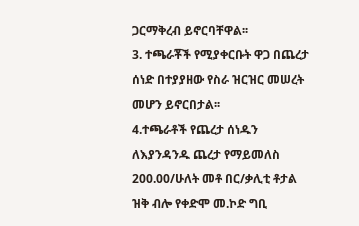ጋርማቅረብ ይኖርባቸዋል፡፡
3. ተጫራቾች የሚያቀርቡት ዋጋ በጨረታ ሰነድ በተያያዘው የስራ ዝርዝር መሠረት መሆን ይኖርበታል፡፡
4.ተጫራቶች የጨረታ ሰነዱን ለእያንዳንዱ ጨረታ የማይመለስ 200.00/ሁለት መቶ በር/ቃሊቲ ቶታል ዝቅ ብሎ የቀድሞ መ.ኮድ ግቢ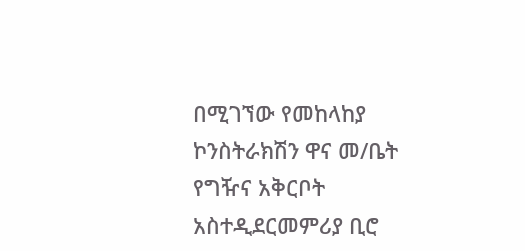በሚገኘው የመከላከያ ኮንስትራክሽን ዋና መ/ቤት የግዥና አቅርቦት አስተዲደርመምሪያ ቢሮ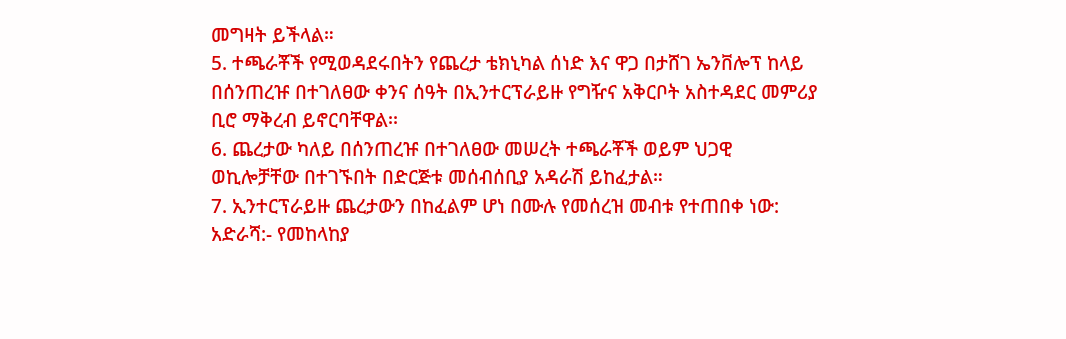መግዛት ይችላል።
5. ተጫራቾች የሚወዳደሩበትን የጨረታ ቴክኒካል ሰነድ እና ዋጋ በታሸገ ኤንቨሎፕ ከላይ በሰንጠረዡ በተገለፀው ቀንና ሰዓት በኢንተርፕራይዙ የግዥና አቅርቦት አስተዳደር መምሪያ ቢሮ ማቅረብ ይኖርባቸዋል፡፡
6. ጨረታው ካለይ በሰንጠረዡ በተገለፀው መሠረት ተጫራቾች ወይም ህጋዊ ወኪሎቻቸው በተገኙበት በድርጅቱ መሰብሰቢያ አዳራሽ ይከፈታል።
7. ኢንተርፕራይዙ ጨረታውን በከፈልም ሆነ በሙሉ የመሰረዝ መብቱ የተጠበቀ ነው:
አድራሻ:- የመከላከያ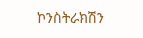ኮንስትራክሽን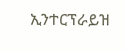ኢንተርፕራይዝ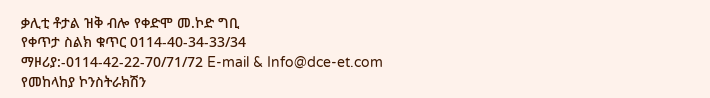ቃሊቲ ቶታል ዝቅ ብሎ የቀድሞ መ.ኮድ ግቢ
የቀጥታ ስልክ ቁጥር 0114-40-34-33/34
ማዞሪያ:-0114-42-22-70/71/72 E-mail & Info@dce-et.com
የመከላከያ ኮንስትራክሽን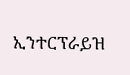ኢንተርፕራይዝ